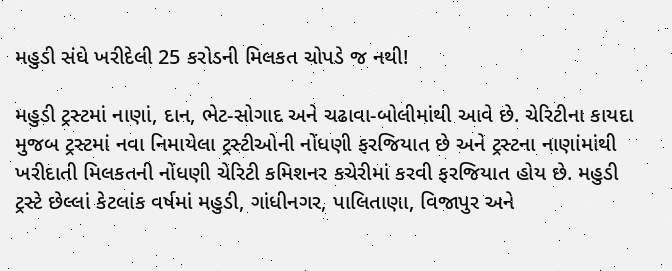મહુડી સંઘે ખરીદેલી 25 કરોડની મિલકત ચોપડે જ નથી!

મહુડી ટ્રસ્ટમાં નાણાં, દાન, ભેટ-સોગાદ અને ચઢાવા-બોલીમાંથી આવે છે. ચેરિટીના કાયદા મુજબ ટ્રસ્ટમાં નવા નિમાયેલા ટ્રસ્ટીઓની નોંધણી ફરજિયાત છે અને ટ્રસ્ટના નાણાંમાંથી ખરીદાતી મિલકતની નોંધણી ચેરિટી કમિશનર કચેરીમાં કરવી ફરજિયાત હોય છે. મહુડી ટ્રસ્ટે છેલ્લાં કેટલાંક વર્ષમાં મહુડી, ગાંધીનગર, પાલિતાણા, વિજાપુર અને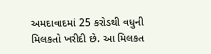અમદાવાદમાં 25 કરોડથી વધુની મિલકતો ખરીદી છે. આ મિલકત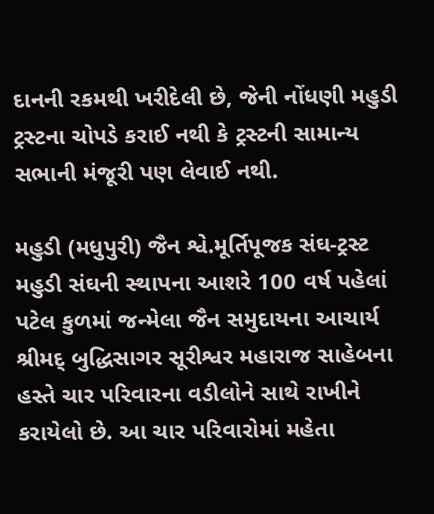દાનની રકમથી ખરીદેલી છે, જેની નોંધણી મહુડી ટ્રસ્ટના ચોપડે કરાઈ નથી કે ટ્રસ્ટની સામાન્ય સભાની મંજૂરી પણ લેવાઈ નથી.

મહુડી (મધુપુરી) જૈન શ્વે.મૂર્તિપૂજક સંઘ-ટ્રસ્ટ મહુડી સંઘની સ્થાપના આશરે 100 વર્ષ પહેલાં પટેલ કુળમાં જન્મેલા જૈન સમુદાયના આચાર્ય શ્રીમદ્‌ બુદ્ધિસાગર સૂરીશ્વર મહારાજ સાહેબના હસ્તે ચાર પરિવારના વડીલોને સાથે રાખીને કરાયેલો છે. આ ચાર પરિવારોમાં મહેતા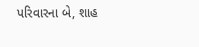પરિવારના બે, શાહ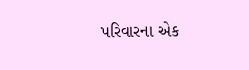પરિવારના એક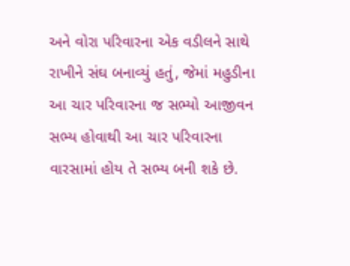અને વોરા પરિવારના એક વડીલને સાથે રાખીને સંઘ બનાવ્યું હતું, જેમાં મહુડીના આ ચાર પરિવારના જ સભ્યો આજીવન સભ્ય હોવાથી આ ચાર પરિવારના વારસામાં હોય તે સભ્ય બની શકે છે.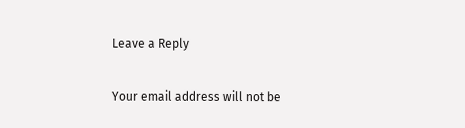Leave a Reply

Your email address will not be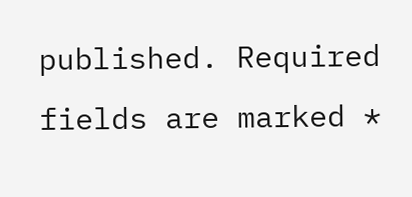published. Required fields are marked *